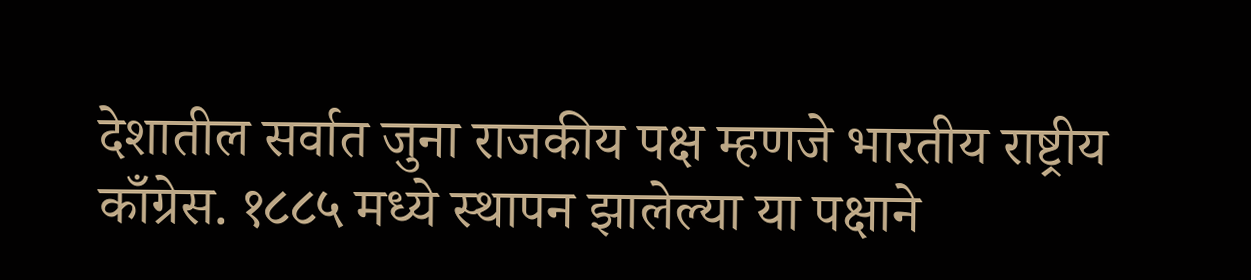देशातील सर्वात जुना राजकीय पक्ष म्हणजे भारतीय राष्ट्रीय काँग्रेस. १८८५ मध्ये स्थापन झालेल्या या पक्षाने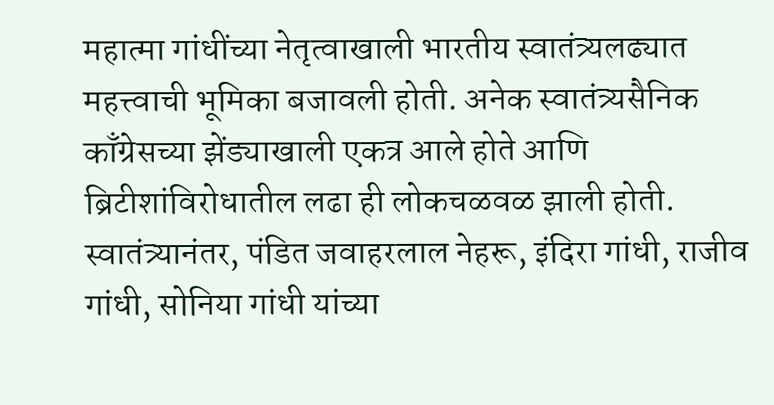महात्मा गांधींच्या नेतृत्वाखाली भारतीय स्वातंत्र्यलढ्यात महत्त्वाची भूमिका बजावली होती. अनेक स्वातंत्र्यसैनिक काँग्रेसच्या झेंड्याखाली एकत्र आले होते आणि ब्रिटीशांविरोधातील लढा ही लोकचळवळ झाली होती. स्वातंत्र्यानंतर, पंडित जवाहरलाल नेहरू, इंदिरा गांधी, राजीव गांधी, सोनिया गांधी यांच्या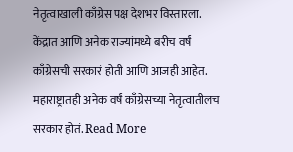नेतृत्वाखाली काँग्रेस पक्ष देशभर विस्तारला. केंद्रात आणि अनेक राज्यांमध्ये बरीच वर्षं काँग्रेसची सरकारं होती आणि आजही आहेत. महाराष्ट्रातही अनेक वर्षं काँग्रेसच्या नेतृत्वातीलच सरकार होतं. Read More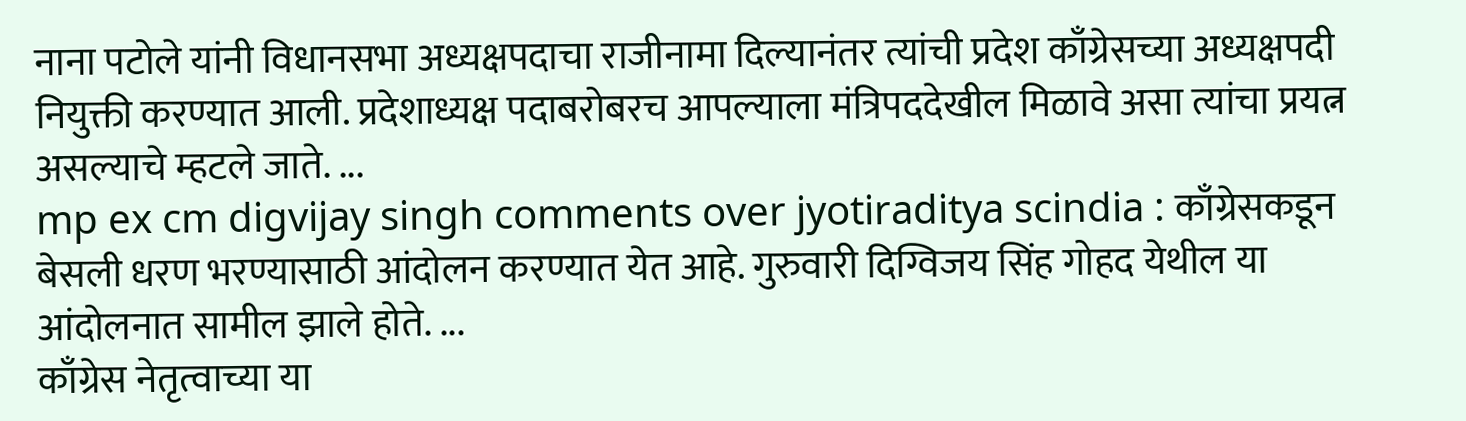नाना पटोले यांनी विधानसभा अध्यक्षपदाचा राजीनामा दिल्यानंतर त्यांची प्रदेश काँग्रेसच्या अध्यक्षपदी नियुक्ती करण्यात आली. प्रदेशाध्यक्ष पदाबरोबरच आपल्याला मंत्रिपददेखील मिळावे असा त्यांचा प्रयत्न असल्याचे म्हटले जाते. ...
mp ex cm digvijay singh comments over jyotiraditya scindia : काँग्रेसकडून बेसली धरण भरण्यासाठी आंदोलन करण्यात येत आहे. गुरुवारी दिग्विजय सिंह गोहद येथील या आंदोलनात सामील झाले होते. ...
काँग्रेस नेतृत्वाच्या या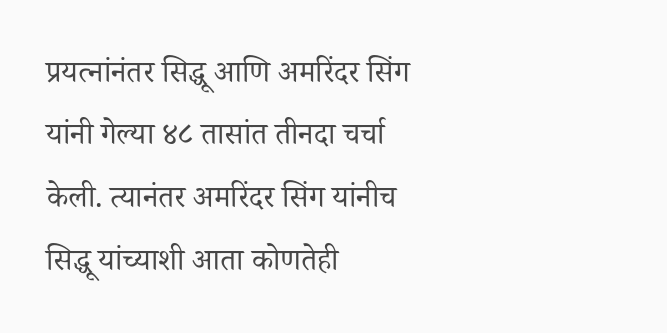प्रयत्नांनंतर सिद्धू आणि अमरिंदर सिंग यांनी गेल्या ४८ तासांत तीनदा चर्चा केली. त्यानंतर अमरिंदर सिंग यांनीच सिद्धू यांच्याशी आता कोणतेही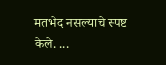मतभेद नसल्याचे स्पष्ट केले. ...